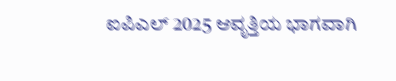ಐಪಿಎಲ್ 2025 ಆವೃತ್ತಿಯ ಭಾಗವಾಗಿ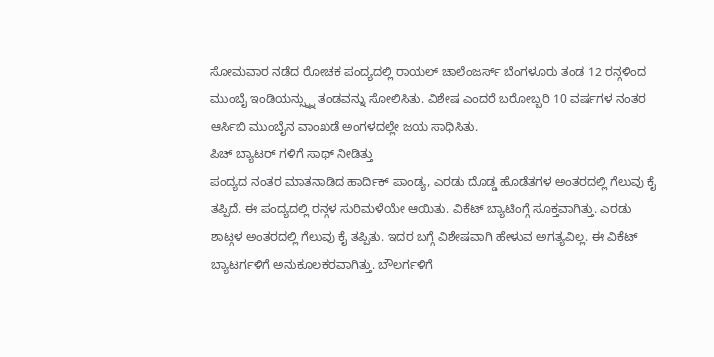ಸೋಮವಾರ ನಡೆದ ರೋಚಕ ಪಂದ್ಯದಲ್ಲಿ ರಾಯಲ್ ಚಾಲೆಂಜರ್ಸ್ ಬೆಂಗಳೂರು ತಂಡ 12 ರನ್ಗಳಿಂದ ಮುಂಬೈ ಇಂಡಿಯನ್ಸ್ನ್ನು ತಂಡವನ್ನು ಸೋಲಿಸಿತು. ವಿಶೇಷ ಎಂದರೆ ಬರೋಬ್ಬರಿ 10 ವರ್ಷಗಳ ನಂತರ ಆರ್ಸಿಬಿ ಮುಂಬೈನ ವಾಂಖಡೆ ಅಂಗಳದಲ್ಲೇ ಜಯ ಸಾಧಿಸಿತು.
ಪಿಚ್ ಬ್ಯಾಟರ್ ಗಳಿಗೆ ಸಾಥ್ ನೀಡಿತ್ತು
ಪಂದ್ಯದ ನಂತರ ಮಾತನಾಡಿದ ಹಾರ್ದಿಕ್ ಪಾಂಡ್ಯ, ಎರಡು ದೊಡ್ಡ ಹೊಡೆತಗಳ ಅಂತರದಲ್ಲಿ ಗೆಲುವು ಕೈ ತಪ್ಪಿದೆ. ಈ ಪಂದ್ಯದಲ್ಲಿ ರನ್ಗಳ ಸುರಿಮಳೆಯೇ ಆಯಿತು. ವಿಕೆಟ್ ಬ್ಯಾಟಿಂಗ್ಗೆ ಸೂಕ್ತವಾಗಿತ್ತು. ಎರಡು ಶಾಟ್ಗಳ ಅಂತರದಲ್ಲಿ ಗೆಲುವು ಕೈ ತಪ್ಪಿತು. ಇದರ ಬಗ್ಗೆ ವಿಶೇಷವಾಗಿ ಹೇಳುವ ಅಗತ್ಯವಿಲ್ಲ. ಈ ವಿಕೆಟ್ ಬ್ಯಾಟರ್ಗಳಿಗೆ ಅನುಕೂಲಕರವಾಗಿತ್ತು. ಬೌಲರ್ಗಳಿಗೆ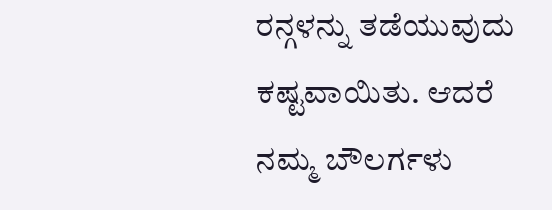ರನ್ಗಳನ್ನು ತಡೆಯುವುದು ಕಷ್ಟವಾಯಿತು. ಆದರೆ ನಮ್ಮ ಬೌಲರ್ಗಳು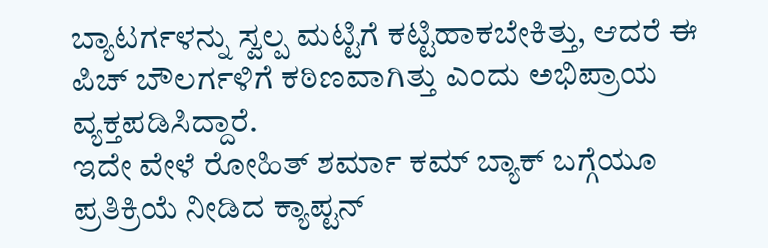ಬ್ಯಾಟರ್ಗಳನ್ನು ಸ್ವಲ್ಪ ಮಟ್ಟಿಗೆ ಕಟ್ಟಿಹಾಕಬೇಕಿತ್ತು, ಆದರೆ ಈ ಪಿಚ್ ಬೌಲರ್ಗಳಿಗೆ ಕಠಿಣವಾಗಿತ್ತು ಎಂದು ಅಭಿಪ್ರಾಯ ವ್ಯಕ್ತಪಡಿಸಿದ್ದಾರೆ.
ಇದೇ ವೇಳೆ ರೋಹಿತ್ ಶರ್ಮಾ ಕಮ್ ಬ್ಯಾಕ್ ಬಗ್ಗೆಯೂ ಪ್ರತಿಕ್ರಿಯೆ ನೀಡಿದ ಕ್ಯಾಪ್ಟನ್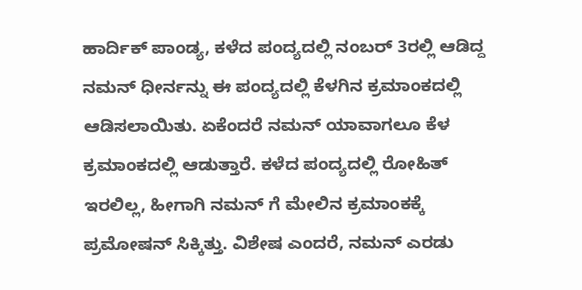ಹಾರ್ದಿಕ್ ಪಾಂಡ್ಯ, ಕಳೆದ ಪಂದ್ಯದಲ್ಲಿ ನಂಬರ್ 3ರಲ್ಲಿ ಆಡಿದ್ದ ನಮನ್ ಧೀರ್ನನ್ನು ಈ ಪಂದ್ಯದಲ್ಲಿ ಕೆಳಗಿನ ಕ್ರಮಾಂಕದಲ್ಲಿ ಆಡಿಸಲಾಯಿತು. ಏಕೆಂದರೆ ನಮನ್ ಯಾವಾಗಲೂ ಕೆಳ ಕ್ರಮಾಂಕದಲ್ಲಿ ಆಡುತ್ತಾರೆ. ಕಳೆದ ಪಂದ್ಯದಲ್ಲಿ ರೋಹಿತ್ ಇರಲಿಲ್ಲ, ಹೀಗಾಗಿ ನಮನ್ ಗೆ ಮೇಲಿನ ಕ್ರಮಾಂಕಕ್ಕೆ ಪ್ರಮೋಷನ್ ಸಿಕ್ಕಿತ್ತು. ವಿಶೇಷ ಎಂದರೆ, ನಮನ್ ಎರಡು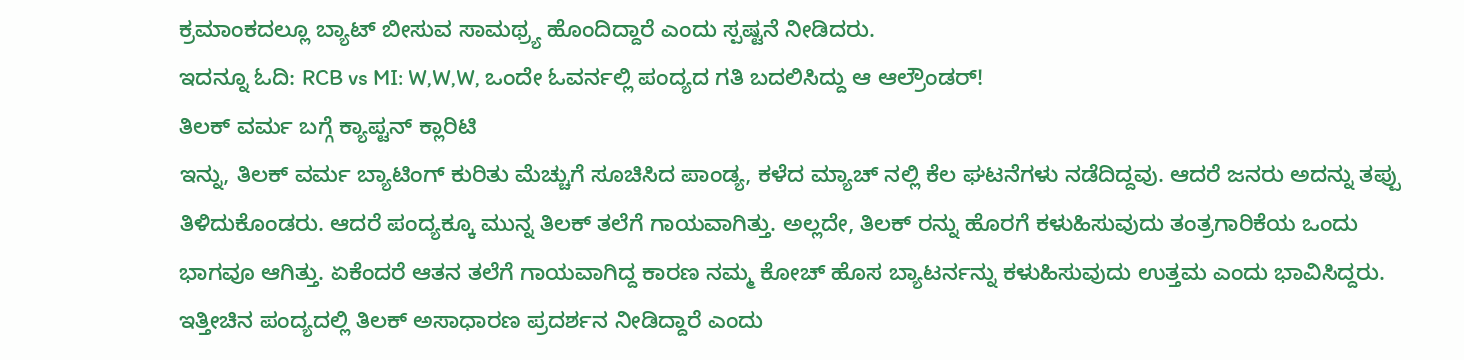ಕ್ರಮಾಂಕದಲ್ಲೂ ಬ್ಯಾಟ್ ಬೀಸುವ ಸಾಮಥ್ರ್ಯ ಹೊಂದಿದ್ದಾರೆ ಎಂದು ಸ್ಪಷ್ಟನೆ ನೀಡಿದರು.
ಇದನ್ನೂ ಓದಿ: RCB vs MI: W,W,W, ಒಂದೇ ಓವರ್ನಲ್ಲಿ ಪಂದ್ಯದ ಗತಿ ಬದಲಿಸಿದ್ದು ಆ ಆಲ್ರೌಂಡರ್!
ತಿಲಕ್ ವರ್ಮ ಬಗ್ಗೆ ಕ್ಯಾಪ್ಟನ್ ಕ್ಲಾರಿಟಿ
ಇನ್ನು, ತಿಲಕ್ ವರ್ಮ ಬ್ಯಾಟಿಂಗ್ ಕುರಿತು ಮೆಚ್ಚುಗೆ ಸೂಚಿಸಿದ ಪಾಂಡ್ಯ, ಕಳೆದ ಮ್ಯಾಚ್ ನಲ್ಲಿ ಕೆಲ ಘಟನೆಗಳು ನಡೆದಿದ್ದವು. ಆದರೆ ಜನರು ಅದನ್ನು ತಪ್ಪು ತಿಳಿದುಕೊಂಡರು. ಆದರೆ ಪಂದ್ಯಕ್ಕೂ ಮುನ್ನ ತಿಲಕ್ ತಲೆಗೆ ಗಾಯವಾಗಿತ್ತು. ಅಲ್ಲದೇ, ತಿಲಕ್ ರನ್ನು ಹೊರಗೆ ಕಳುಹಿಸುವುದು ತಂತ್ರಗಾರಿಕೆಯ ಒಂದು ಭಾಗವೂ ಆಗಿತ್ತು. ಏಕೆಂದರೆ ಆತನ ತಲೆಗೆ ಗಾಯವಾಗಿದ್ದ ಕಾರಣ ನಮ್ಮ ಕೋಚ್ ಹೊಸ ಬ್ಯಾಟರ್ನನ್ನು ಕಳುಹಿಸುವುದು ಉತ್ತಮ ಎಂದು ಭಾವಿಸಿದ್ದರು. ಇತ್ತೀಚಿನ ಪಂದ್ಯದಲ್ಲಿ ತಿಲಕ್ ಅಸಾಧಾರಣ ಪ್ರದರ್ಶನ ನೀಡಿದ್ದಾರೆ ಎಂದು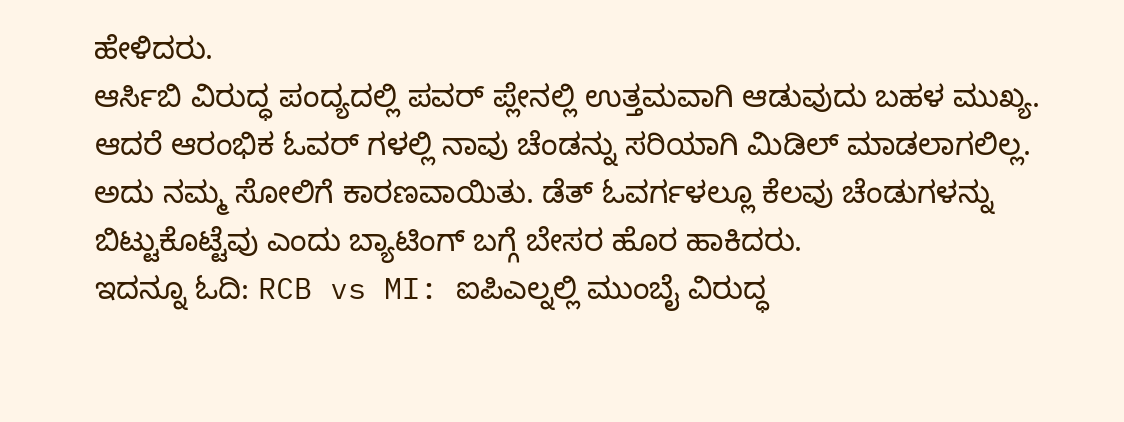ಹೇಳಿದರು.
ಆರ್ಸಿಬಿ ವಿರುದ್ಧ ಪಂದ್ಯದಲ್ಲಿ ಪವರ್ ಪ್ಲೇನಲ್ಲಿ ಉತ್ತಮವಾಗಿ ಆಡುವುದು ಬಹಳ ಮುಖ್ಯ. ಆದರೆ ಆರಂಭಿಕ ಓವರ್ ಗಳಲ್ಲಿ ನಾವು ಚೆಂಡನ್ನು ಸರಿಯಾಗಿ ಮಿಡಿಲ್ ಮಾಡಲಾಗಲಿಲ್ಲ. ಅದು ನಮ್ಮ ಸೋಲಿಗೆ ಕಾರಣವಾಯಿತು. ಡೆತ್ ಓವರ್ಗಳಲ್ಲೂ ಕೆಲವು ಚೆಂಡುಗಳನ್ನು ಬಿಟ್ಟುಕೊಟ್ಟೆವು ಎಂದು ಬ್ಯಾಟಿಂಗ್ ಬಗ್ಗೆ ಬೇಸರ ಹೊರ ಹಾಕಿದರು.
ಇದನ್ನೂ ಓದಿ: RCB vs MI: ಐಪಿಎಲ್ನಲ್ಲಿ ಮುಂಬೈ ವಿರುದ್ಧ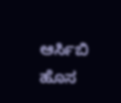ಆರ್ಸಿಬಿ ಹೊಸ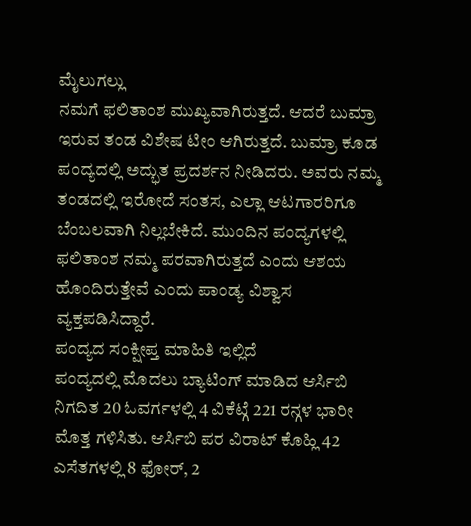ಮೈಲುಗಲ್ಲು
ನಮಗೆ ಫಲಿತಾಂಶ ಮುಖ್ಯವಾಗಿರುತ್ತದೆ. ಆದರೆ ಬುಮ್ರಾ ಇರುವ ತಂಡ ವಿಶೇಷ ಟೀಂ ಆಗಿರುತ್ತದೆ. ಬುಮ್ರಾ ಕೂಡ ಪಂದ್ಯದಲ್ಲಿ ಅದ್ಭುತ ಪ್ರದರ್ಶನ ನೀಡಿದರು. ಅವರು ನಮ್ಮ ತಂಡದಲ್ಲಿ ಇರೋದೆ ಸಂತಸ, ಎಲ್ಲಾ ಆಟಗಾರರಿಗೂ ಬೆಂಬಲವಾಗಿ ನಿಲ್ಲಬೇಕಿದೆ. ಮುಂದಿನ ಪಂದ್ಯಗಳಲ್ಲಿ ಫಲಿತಾಂಶ ನಮ್ಮ ಪರವಾಗಿರುತ್ತದೆ ಎಂದು ಆಶಯ ಹೊಂದಿರುತ್ತೇವೆ ಎಂದು ಪಾಂಡ್ಯ ವಿಶ್ವಾಸ ವ್ಯಕ್ತಪಡಿಸಿದ್ದಾರೆ.
ಪಂದ್ಯದ ಸಂಕ್ಷೀಪ್ತ ಮಾಹಿತಿ ಇಲ್ಲಿದೆ
ಪಂದ್ಯದಲ್ಲಿ ಮೊದಲು ಬ್ಯಾಟಿಂಗ್ ಮಾಡಿದ ಆರ್ಸಿಬಿ ನಿಗದಿತ 20 ಓವರ್ಗಳಲ್ಲಿ 4 ವಿಕೆಟ್ಗೆ 221 ರನ್ಗಳ ಭಾರೀ ಮೊತ್ತ ಗಳಿಸಿತು. ಆರ್ಸಿಬಿ ಪರ ವಿರಾಟ್ ಕೊಹ್ಲಿ 42 ಎಸೆತಗಳಲ್ಲಿ 8 ಫೋರ್, 2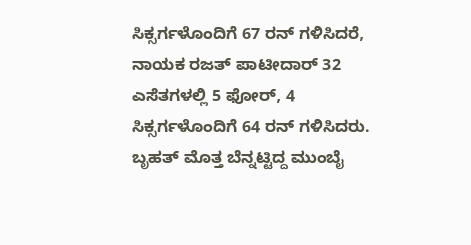ಸಿಕ್ಸರ್ಗಳೊಂದಿಗೆ 67 ರನ್ ಗಳಿಸಿದರೆ, ನಾಯಕ ರಜತ್ ಪಾಟೀದಾರ್ 32 ಎಸೆತಗಳಲ್ಲಿ 5 ಫೋರ್, 4 ಸಿಕ್ಸರ್ಗಳೊಂದಿಗೆ 64 ರನ್ ಗಳಿಸಿದರು.
ಬೃಹತ್ ಮೊತ್ತ ಬೆನ್ನಟ್ಟಿದ್ದ ಮುಂಬೈ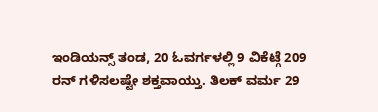ಇಂಡಿಯನ್ಸ್ ತಂಡ, 20 ಓವರ್ಗಳಲ್ಲಿ 9 ವಿಕೆಟ್ಗೆ 209 ರನ್ ಗಳಿಸಲಷ್ಟೇ ಶಕ್ತವಾಯ್ತು. ತಿಲಕ್ ವರ್ಮ 29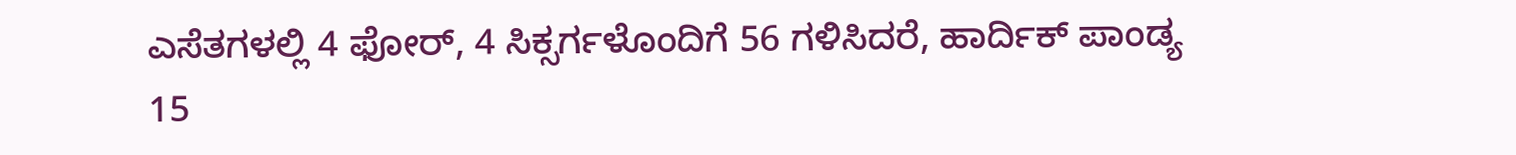ಎಸೆತಗಳಲ್ಲಿ 4 ಫೋರ್, 4 ಸಿಕ್ಸರ್ಗಳೊಂದಿಗೆ 56 ಗಳಿಸಿದರೆ, ಹಾರ್ದಿಕ್ ಪಾಂಡ್ಯ 15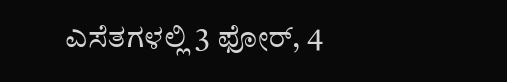ಎಸೆತಗಳಲ್ಲಿ 3 ಫೋರ್, 4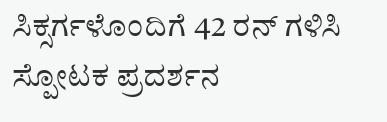ಸಿಕ್ಸರ್ಗಳೊಂದಿಗೆ 42 ರನ್ ಗಳಿಸಿ ಸ್ಪೋಟಕ ಪ್ರದರ್ಶನ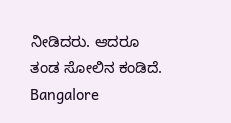ನೀಡಿದರು. ಆದರೂ ತಂಡ ಸೋಲಿನ ಕಂಡಿದೆ.
Bangalore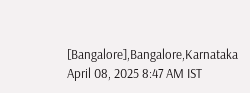[Bangalore],Bangalore,Karnataka
April 08, 2025 8:47 AM IST